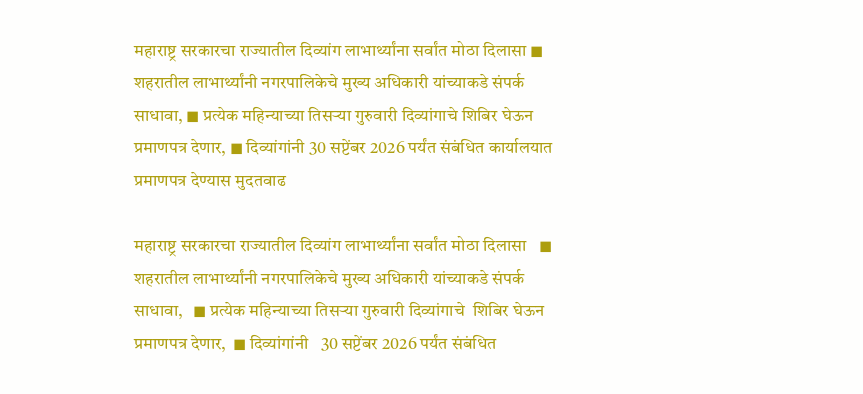महाराष्ट्र सरकारचा राज्यातील दिव्यांग लाभार्थ्यांना सर्वांत मोठा दिलासा ◼ शहरातील लाभार्थ्यांनी नगरपालिकेचे मुख्य अधिकारी यांच्याकडे संपर्क साधावा, ◼ प्रत्येक महिन्याच्या तिसऱ्या गुरुवारी दिव्यांगाचे शिबिर घेऊन प्रमाणपत्र देणार, ◼ दिव्यांगांनी 30 सप्टेंबर 2026 पर्यंत संबंधित कार्यालयात प्रमाणपत्र देण्यास मुदतवाढ

महाराष्ट्र सरकारचा राज्यातील दिव्यांग लाभार्थ्यांना सर्वांत मोठा दिलासा   ◼ शहरातील लाभार्थ्यांनी नगरपालिकेचे मुख्य अधिकारी यांच्याकडे संपर्क साधावा,   ◼ प्रत्येक महिन्याच्या तिसऱ्या गुरुवारी दिव्यांगाचे  शिबिर घेऊन प्रमाणपत्र देणार,  ◼ दिव्यांगांनी   30 सप्टेंबर 2026 पर्यंत संबंधित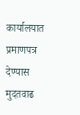कार्यालयात प्रमाणपत्र देण्यास मुदतवाढ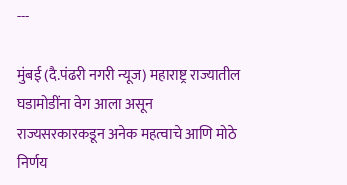---

मुंबई (दै.पंढरी नगरी न्यूज) महाराष्ट्र राज्यातील घडामोडींना वेग आला असून राज्यसरकारकडून अनेक महत्वाचे आणि मोठे निर्णय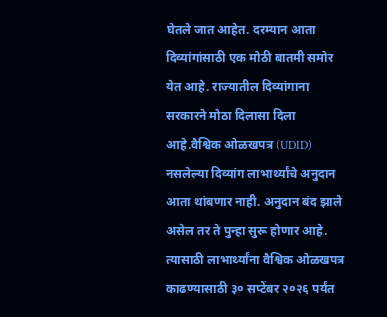घेतले जात आहेत. दरम्यान आता दिव्यांगांसाठी एक मोठी बातमी समोर येत आहे. राज्यातील दिव्यांगाना सरकारने मोठा दिलासा दिला आहे.वैश्विक ओळखपत्र (UDID) नसलेल्या दिव्यांग लाभार्थ्यांचे अनुदान आता थांबणार नाही. अनुदान बंद झाले असेल तर ते पुन्हा सुरू होणार आहे. त्यासाठी लाभार्थ्यांना वैश्विक ओळखपत्र काढण्यासाठी ३० सप्टेंबर २०२६ पर्यंत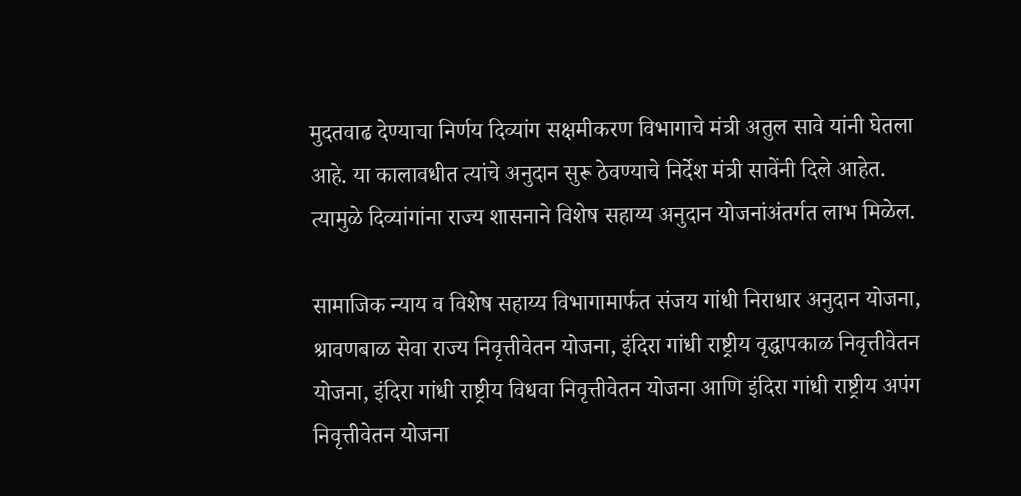मुदतवाढ देण्याचा निर्णय दिव्यांग सक्षमीकरण विभागाचे मंत्री अतुल सावे यांनी घेतला आहे. या कालावधीत त्यांचे अनुदान सुरू ठेवण्याचे निर्देश मंत्री सावेंनी दिले आहेत. त्यामुळे दिव्यांगांना राज्य शासनाने विशेष सहाय्य अनुदान योजनांअंतर्गत लाभ मिळेल.

सामाजिक न्याय व विशेष सहाय्य विभागामार्फत संजय गांधी निराधार अनुदान योजना, श्रावणबाळ सेवा राज्य निवृत्तीवेतन योजना, इंदिरा गांधी राष्ट्रीय वृद्धापकाळ निवृत्तीवेतन योजना, इंदिरा गांधी राष्ट्रीय विधवा निवृत्तीवेतन योजना आणि इंदिरा गांधी राष्ट्रीय अपंग निवृत्तीवेतन योजना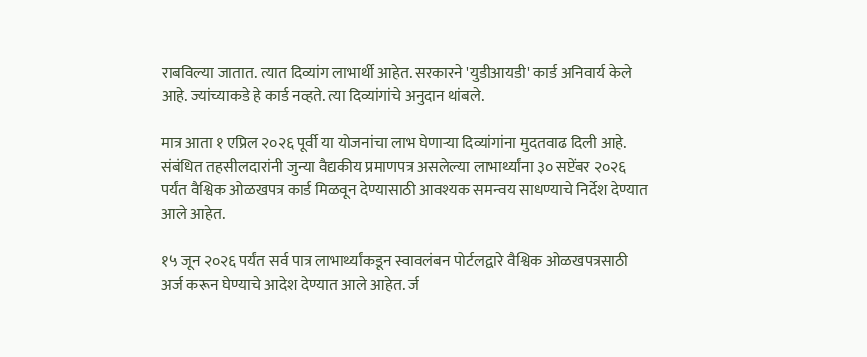राबविल्या जातात. त्यात दिव्यांग लाभार्थी आहेत. सरकारने 'युडीआयडी' कार्ड अनिवार्य केले आहे. ज्यांच्याकडे हे कार्ड नव्हते. त्या दिव्यांगांचे अनुदान थांबले.

मात्र आता १ एप्रिल २०२६ पूर्वी या योजनांचा लाभ घेणाऱ्या दिव्यांगांना मुदतवाढ दिली आहे. संबंधित तहसीलदारांनी जुन्या वैद्यकीय प्रमाणपत्र असलेल्या लाभार्थ्यांना ३० सप्टेंबर २०२६ पर्यंत वैश्विक ओळखपत्र कार्ड मिळवून देण्यासाठी आवश्यक समन्वय साधण्याचे निर्देश देण्यात आले आहेत.

१५ जून २०२६ पर्यंत सर्व पात्र लाभार्थ्यांकडून स्वावलंबन पोर्टलद्वारे वैश्विक ओळखपत्रसाठी अर्ज करून घेण्याचे आदेश देण्यात आले आहेत. र्ज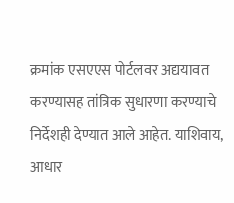क्रमांक एसएएस पोर्टलवर अद्ययावत करण्यासह तांत्रिक सुधारणा करण्याचे निर्देशही देण्यात आले आहेत. याशिवाय, आधार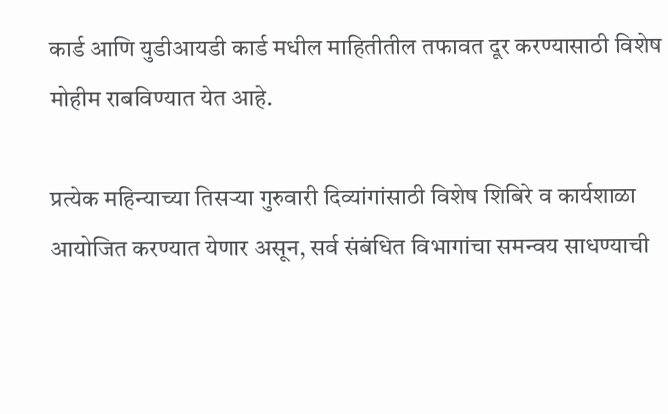कार्ड आणि युडीआयडी कार्ड मधील माहितीतील तफावत दूर करण्यासाठी विशेष मोहीम राबविण्यात येत आहे.

प्रत्येक महिन्याच्या तिसऱ्या गुरुवारी दिव्यांगांसाठी विशेष शिबिरे व कार्यशाळा आयोजित करण्यात येणार असून, सर्व संबंधित विभागांचा समन्वय साधण्याची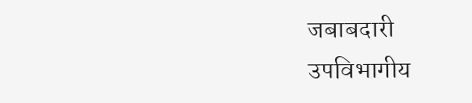जबाबदारी उपविभागीय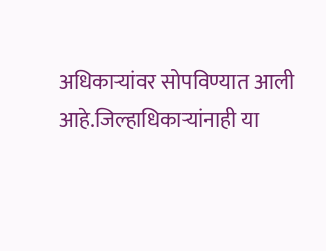अधिकाऱ्यांवर सोपविण्यात आली आहे.जिल्हाधिकाऱ्यांनाही या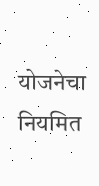योजनेचा नियमित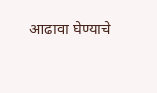आढावा घेण्याचे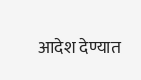आदेश देण्यात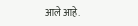आले आहे.